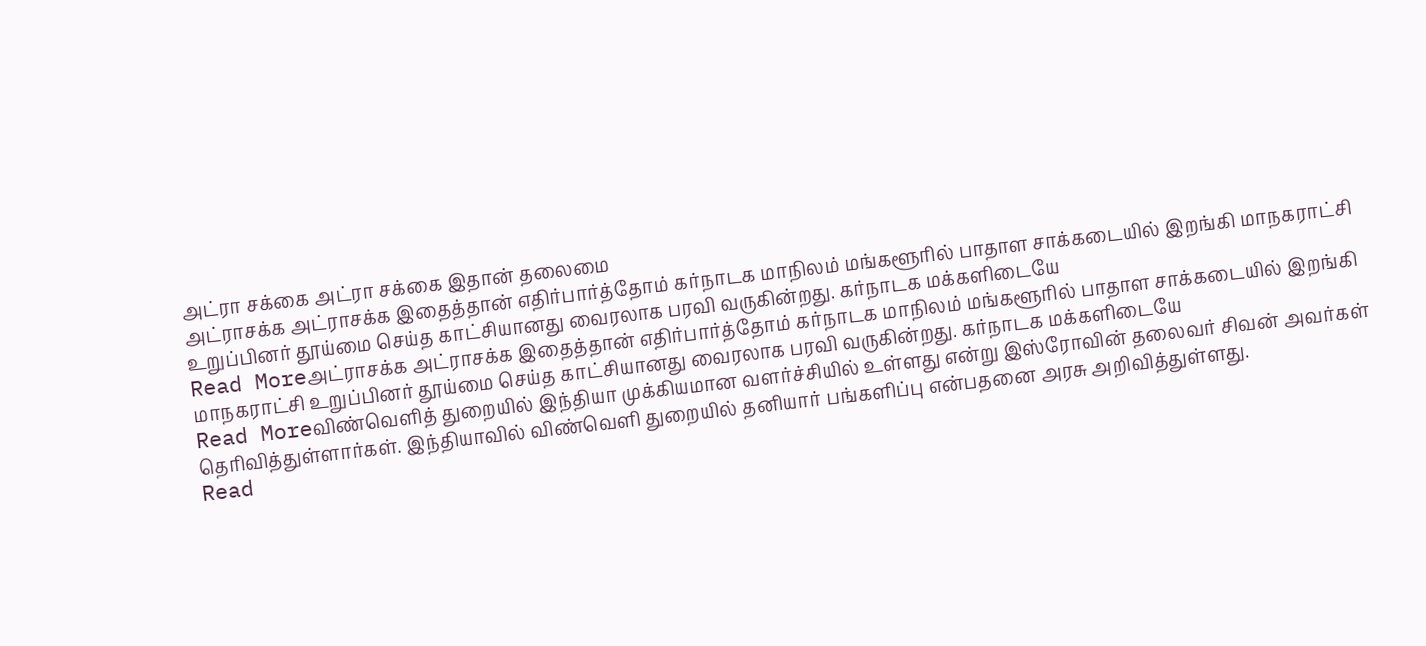அட்ரா சக்கை அட்ரா சக்கை இதான் தலைமை
அட்ராசக்க அட்ராசக்க இதைத்தான் எதிர்பார்த்தோம் கர்நாடக மாநிலம் மங்களூரில் பாதாள சாக்கடையில் இறங்கி மாநகராட்சி உறுப்பினர் தூய்மை செய்த காட்சியானது வைரலாக பரவி வருகின்றது. கர்நாடக மக்களிடையே
Read Moreஅட்ராசக்க அட்ராசக்க இதைத்தான் எதிர்பார்த்தோம் கர்நாடக மாநிலம் மங்களூரில் பாதாள சாக்கடையில் இறங்கி மாநகராட்சி உறுப்பினர் தூய்மை செய்த காட்சியானது வைரலாக பரவி வருகின்றது. கர்நாடக மக்களிடையே
Read Moreவிண்வெளித் துறையில் இந்தியா முக்கியமான வளர்ச்சியில் உள்ளது என்று இஸ்ரோவின் தலைவர் சிவன் அவர்கள் தெரிவித்துள்ளார்கள். இந்தியாவில் விண்வெளி துறையில் தனியார் பங்களிப்பு என்பதனை அரசு அறிவித்துள்ளது.
Read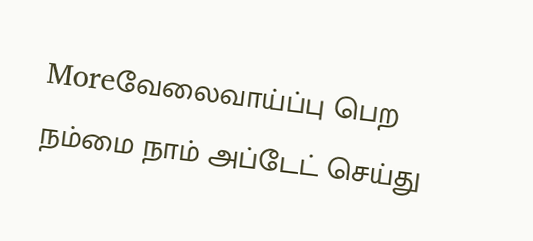Moreவேலைவாய்ப்பு பெற நம்மை நாம் அப்டேட் செய்து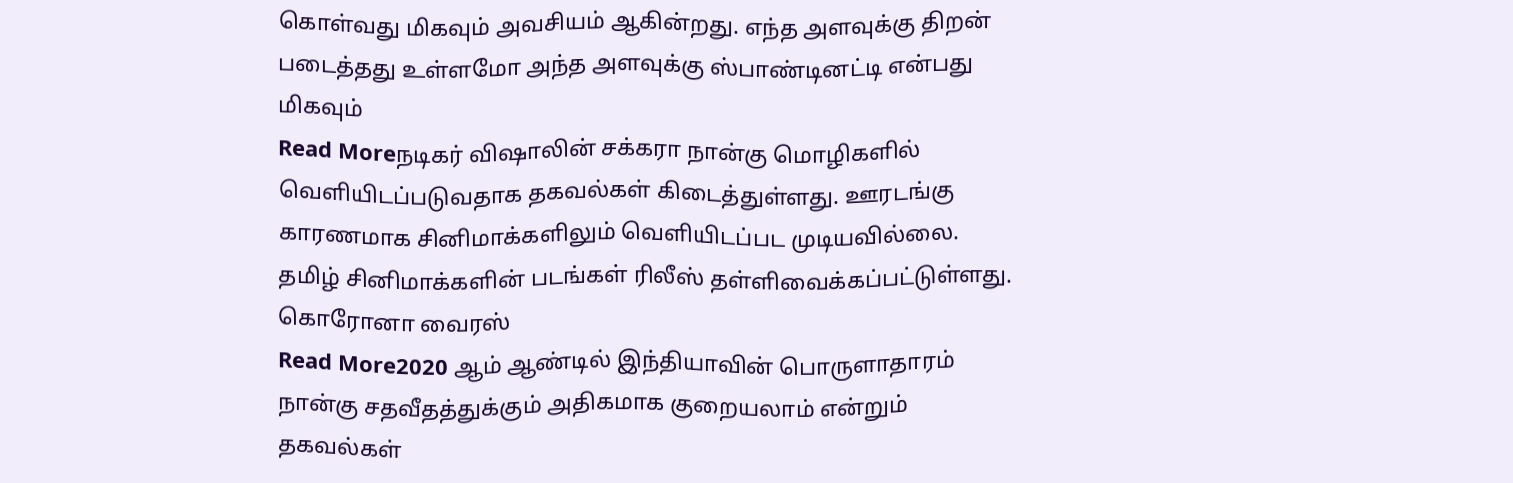கொள்வது மிகவும் அவசியம் ஆகின்றது. எந்த அளவுக்கு திறன் படைத்தது உள்ளமோ அந்த அளவுக்கு ஸ்பாண்டினட்டி என்பது மிகவும்
Read Moreநடிகர் விஷாலின் சக்கரா நான்கு மொழிகளில் வெளியிடப்படுவதாக தகவல்கள் கிடைத்துள்ளது. ஊரடங்கு காரணமாக சினிமாக்களிலும் வெளியிடப்பட முடியவில்லை. தமிழ் சினிமாக்களின் படங்கள் ரிலீஸ் தள்ளிவைக்கப்பட்டுள்ளது. கொரோனா வைரஸ்
Read More2020 ஆம் ஆண்டில் இந்தியாவின் பொருளாதாரம் நான்கு சதவீதத்துக்கும் அதிகமாக குறையலாம் என்றும் தகவல்கள்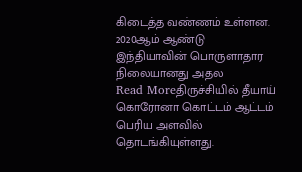கிடைத்த வண்ணம் உள்ளன. 2020ஆம் ஆண்டு இந்தியாவின் பொருளாதார நிலையானது அதல
Read Moreதிருச்சியில் தீயாய் கொரோனா கொட்டம் ஆட்டம் பெரிய அளவில் தொடங்கியுள்ளது.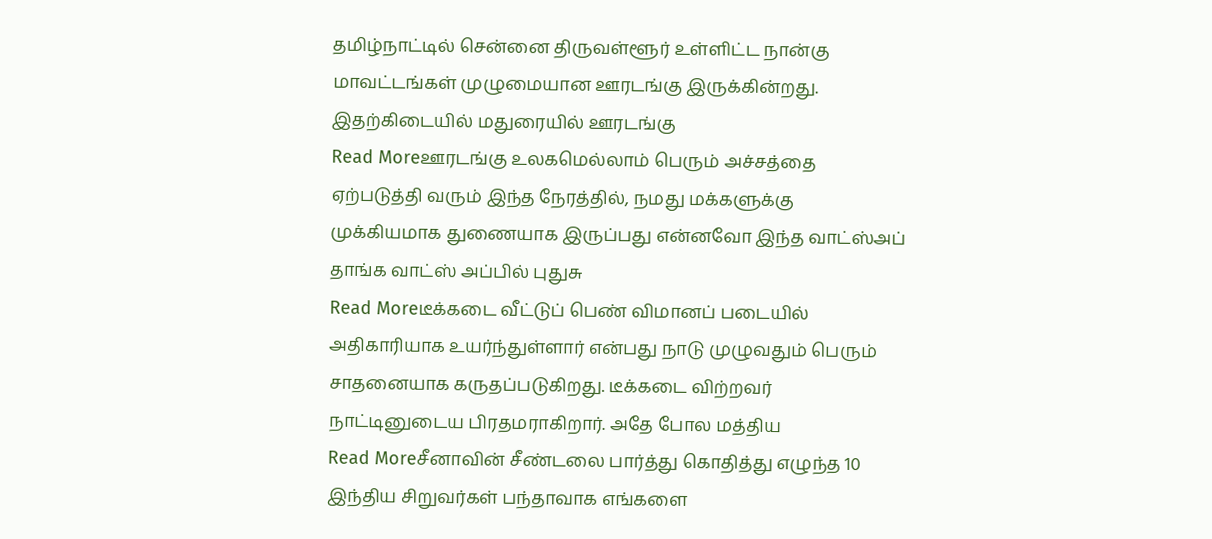தமிழ்நாட்டில் சென்னை திருவள்ளூர் உள்ளிட்ட நான்கு மாவட்டங்கள் முழுமையான ஊரடங்கு இருக்கின்றது. இதற்கிடையில் மதுரையில் ஊரடங்கு
Read Moreஊரடங்கு உலகமெல்லாம் பெரும் அச்சத்தை ஏற்படுத்தி வரும் இந்த நேரத்தில், நமது மக்களுக்கு முக்கியமாக துணையாக இருப்பது என்னவோ இந்த வாட்ஸ்அப் தாங்க வாட்ஸ் அப்பில் புதுசு
Read Moreடீக்கடை வீட்டுப் பெண் விமானப் படையில் அதிகாரியாக உயர்ந்துள்ளார் என்பது நாடு முழுவதும் பெரும் சாதனையாக கருதப்படுகிறது. டீக்கடை விற்றவர் நாட்டினுடைய பிரதமராகிறார். அதே போல மத்திய
Read Moreசீனாவின் சீண்டலை பார்த்து கொதித்து எழுந்த 10 இந்திய சிறுவர்கள் பந்தாவாக எங்களை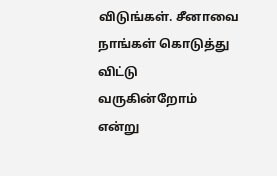விடுங்கள். சீனாவை நாங்கள் கொடுத்து விட்டு வருகின்றோம் என்று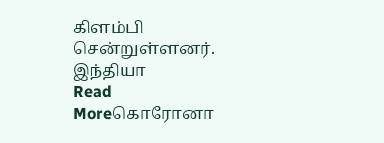கிளம்பி சென்றுள்ளனர். இந்தியா
Read Moreகொரோனா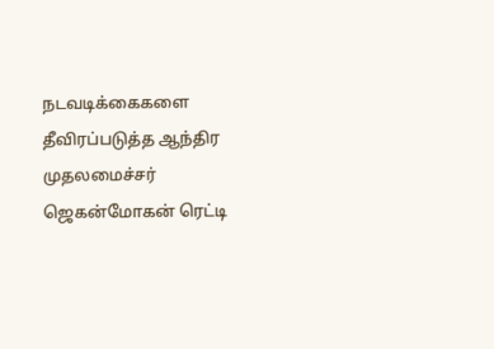நடவடிக்கைகளை தீவிரப்படுத்த ஆந்திர முதலமைச்சர் ஜெகன்மோகன் ரெட்டி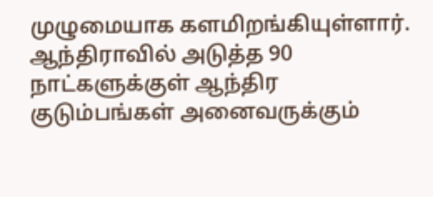முழுமையாக களமிறங்கியுள்ளார். ஆந்திராவில் அடுத்த 90 நாட்களுக்குள் ஆந்திர குடும்பங்கள் அனைவருக்கும்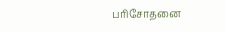பரிசோதனை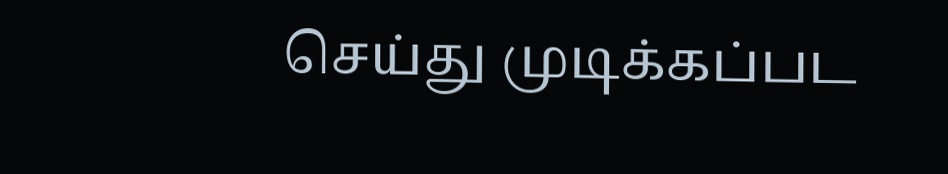செய்து முடிக்கப்பட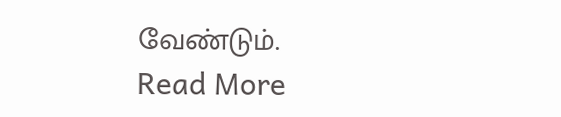வேண்டும்.
Read More